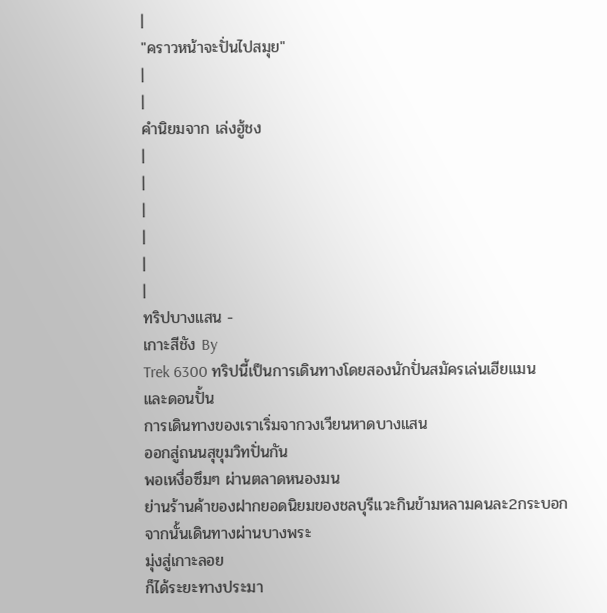|
"คราวหน้าจะปั่นไปสมุย"
|
|
คำนิยมจาก เล่งฮู้ชง
|
|
|
|
|
|
ทริปบางแสน -
เกาะสีชัง By
Trek 6300 ทริปนี้เป็นการเดินทางโดยสองนักปั่นสมัครเล่นเฮียแมน
และดอนปั้น
การเดินทางของเราเริ่มจากวงเวียนหาดบางแสน
ออกสู่ถนนสุขุมวิทปั่นกัน
พอเหงื่อซึมๆ ผ่านตลาดหนองมน
ย่านร้านค้าของฝากยอดนิยมของชลบุรีแวะกินข้ามหลามคนละ2กระบอก
จากนั้นเดินทางผ่านบางพระ
มุ่งสู่เกาะลอย
ก็ได้ระยะทางประมา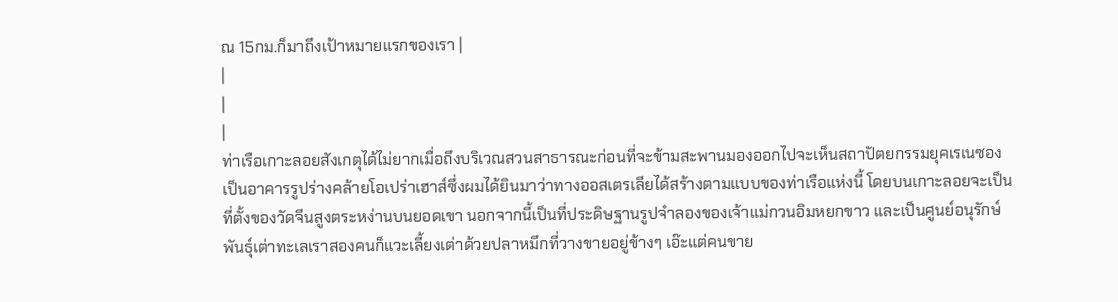ณ 15กม.ก็มาถึงเป้าหมายแรกของเรา |
|
|
|
ท่าเรือเกาะลอยสังเกตุได้ไม่ยากเมื่อถึงบริเวณสวนสาธารณะก่อนที่จะข้ามสะพานมองออกไปจะเห็นสถาปัตยกรรมยุคเรเนซอง
เป็นอาคารรูปร่างคล้ายโอเปร่าเฮาส์ซึ่งผมได้ยินมาว่าทางออสเตรเลียได้สร้างตามแบบของท่าเรือแห่งนี้ โดยบนเกาะลอยจะเป็น
ที่ตั้งของวัดจีนสูงตระหง่านบนยอดเขา นอกจากนี้เป็นที่ประดิษฐานรูปจำลองของเจ้าแม่กวนอิมหยกขาว และเป็นศูนย์อนุรักษ์
พันธุ์เต่าทะเลเราสองคนก็แวะเลี้ยงเต่าด้วยปลาหมึกที่วางขายอยู่ข้างๆ เอ๊ะแต่คนขาย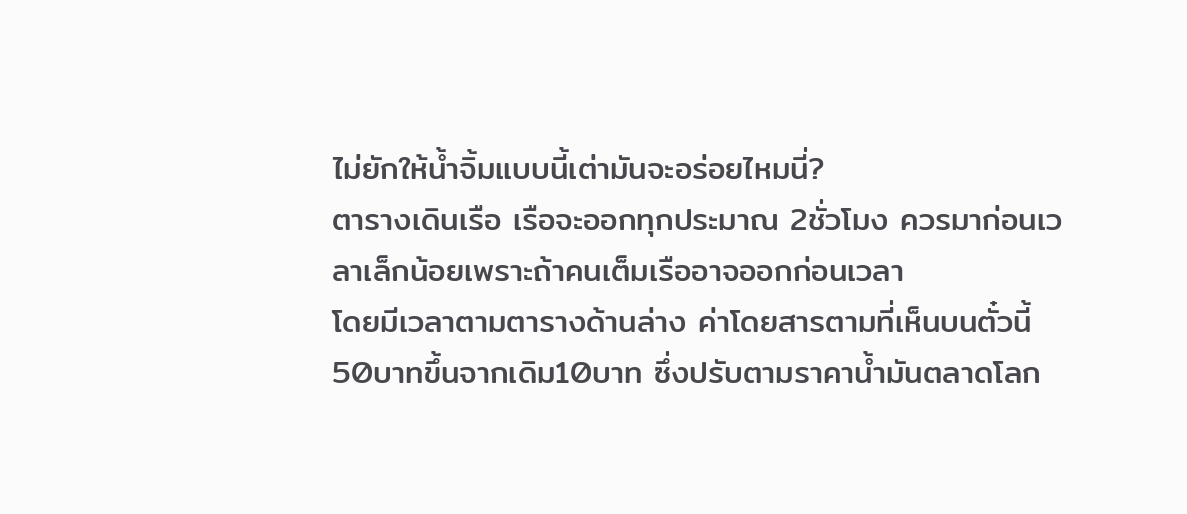ไม่ยักให้น้ำจิ้มแบบนี้เต่ามันจะอร่อยไหมนี่?
ตารางเดินเรือ เรือจะออกทุกประมาณ 2ชั่วโมง ควรมาก่อนเวลาเล็กน้อยเพราะถ้าคนเต็มเรืออาจออกก่อนเวลา
โดยมีเวลาตามตารางด้านล่าง ค่าโดยสารตามที่เห็นบนตั๋วนี้ 50บาทขึ้นจากเดิม10บาท ซึ่งปรับตามราคาน้ำมันตลาดโลก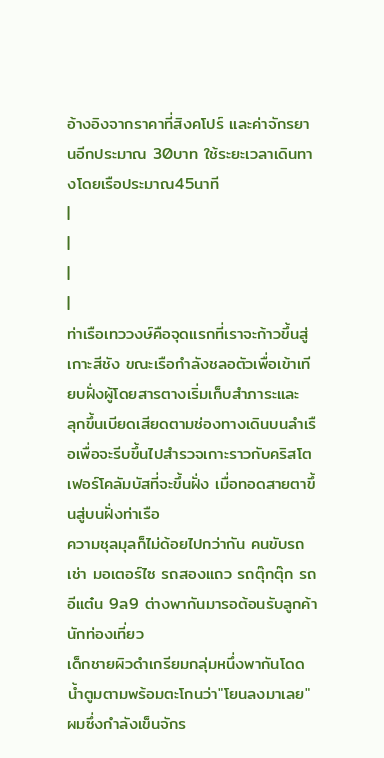อ้างอิงจากราคาที่สิงคโปร์ และค่าจักรยานอีกประมาณ 30บาท ใช้ระยะเวลาเดินทางโดยเรือประมาณ45นาที
|
|
|
|
ท่าเรือเทววงษ์คือจุดแรกที่เราจะก้าวขึ้นสู่เกาะสีชัง ขณะเรือกำลังชลอตัวเพื่อเข้าเทียบฝั่งผู้โดยสารตางเริ่มเก็บสำภาระและ
ลุกขึ้นเบียดเสียดตามช่องทางเดินบนลำเรือเพื่อจะรีบขึ้นไปสำรวจเกาะราวกับคริสโตเฟอร์โคลัมบัสที่จะขึ้นฝั่ง เมื่อทอดสายตาขึ้นสู่บนฝั่งท่าเรือ
ความชุลมุลก็ไม่ด้อยไปกว่ากัน คนขับรถเช่า มอเตอร์ไซ รถสองแถว รถตุ๊กตุ๊ก รถอีแต๋น 9ล9 ต่างพากันมารอต้อนรับลูกค้านักท่องเที่ยว
เด็กชายผิวดำเกรียมกลุ่มหนึ่งพากันโดดน้ำตูมตามพร้อมตะโกนว่า"โยนลงมาเลย"ผมซึ่งกำลังเข็นจักร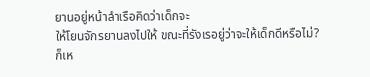ยานอยู่หน้าลำเรือคิดว่าเด็กจะ
ให้โยนจักรยานลงไปให้ ขณะที่รังเรอยู่ว่าจะให้เด็กดีหรือไม่? ก็เห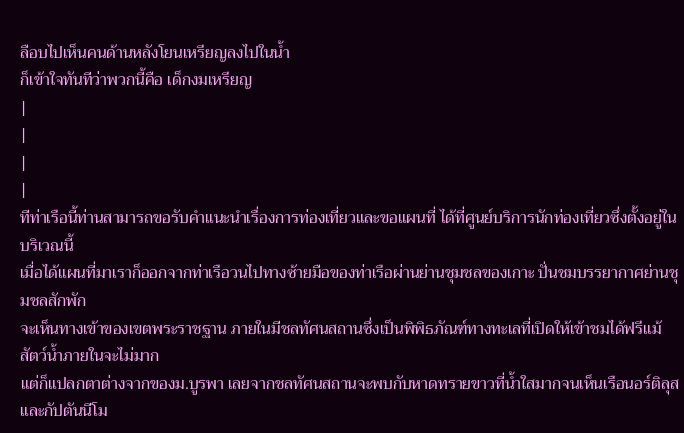ลือบไปเห็นคนด้านหลังโยนเหรียญลงไปในน้ำ
ก็เข้าใจทันทีว่าพวกนี้คือ เด็กงมเหรียญ
|
|
|
|
ทีท่าเรือนี้ท่านสามารถขอรับคำแนะนำเรื่องการท่องเที่ยวและขอแผนที่ ได้ที่ศูนย์บริการนักท่องเที่ยวซึ่งตั้งอยู่ในบริเวณนี้
เมื่อได้แผนที่มาเราก็ออกจากท่าเรือวนไปทางซ้ายมือของท่าเรือผ่านย่านชุมชลของเกาะ ปั่นชมบรรยากาศย่านชุมชลสักพัก
จะเห็นทางเข้าของเขตพระราชฐาน ภายในมีชลทัศนสถานซึ่งเป็นพิพิธภัณฑ์ทางทะเลที่เปิดให้เข้าชมได้ฟรีแม้สัตว์น้ำภายในจะไม่มาก
แต่ก็แปลกตาต่างจากของม.บูรพา เลยจากชลทัศนสถานจะพบกับหาดทรายขาวที่น้ำใสมากจนเห็นเรือนอร์ติลุสและกัปตันนีโม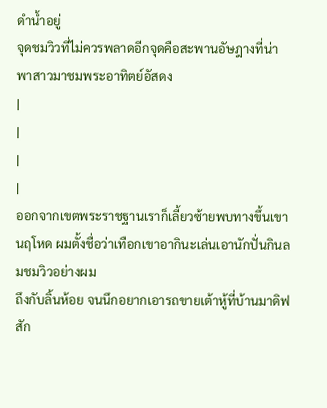ดำน้ำอยู่
จุดชมวิวที่ไม่ควรพลาดอีกจุดคือสะพานอัษฎางที่น่าพาสาวมาชมพระอาทิตย์อัสดง
|
|
|
|
ออกจากเขตพระราชฐานเราก็เลี้ยวซ้ายพบทางขึ้นเขานฤโหด ผมตั้งชื่อว่าเทือกเขาอากินะเล่นเอานักปั่นกินลมชมวิวอย่างผม
ถึงกับลิ้นห้อย จนนึกอยากเอารถขายเต้าหู้ที่บ้านมาดิฟสัก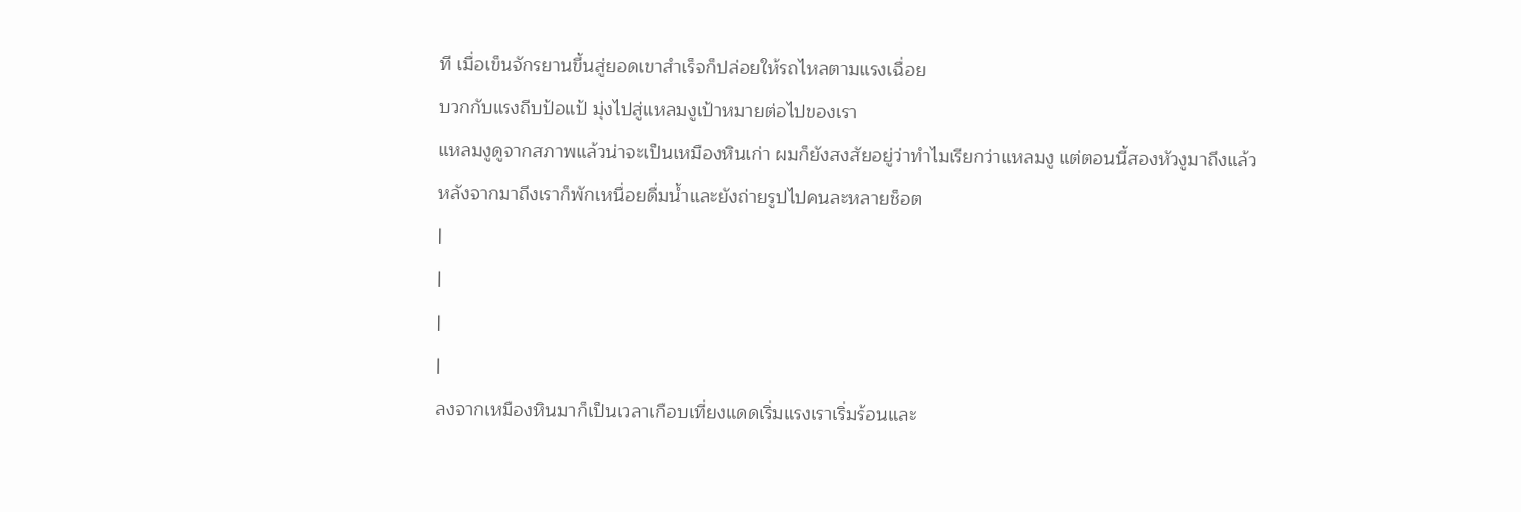ที เมื่อเข็นจักรยานขึ้นสู่ยอดเขาสำเร็จก็ปล่อยให้รถไหลตามแรงเฉื่อย
บวกกับแรงถีบป้อแป้ มุ่งไปสู่แหลมงูเป้าหมายต่อไปของเรา
แหลมงูดูจากสภาพแล้วน่าจะเป็นเหมืองหินเก่า ผมก็ยังสงสัยอยู่ว่าทำไมเรียกว่าแหลมงู แต่ตอนนี้สองหัวงูมาถึงแล้ว
หลังจากมาถึงเราก็พักเหนื่อยดื่มน้ำและยังถ่ายรูปไปคนละหลายช็อต
|
|
|
|
ลงจากเหมืองหินมาก็เป็นเวลาเกือบเที่ยงแดดเริ่มแรงเราเริ่มร้อนและ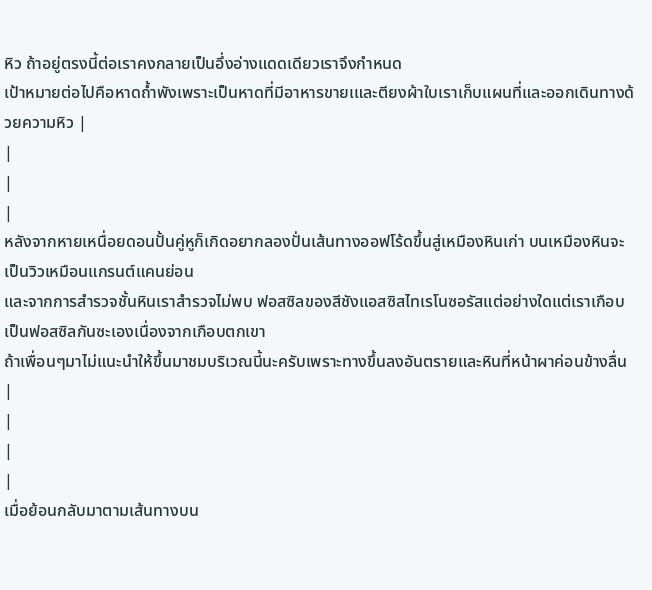หิว ถ้าอยู่ตรงนี้ต่อเราคงกลายเป็นอึ่งอ่างแดดเดียวเราจึงกำหนด
เป้าหมายต่อไปคือหาดถ้ำพังเพราะเป็นหาดที่มีอาหารขายเและตียงผ้าใบเราเก็บแผนที่และออกเดินทางด้วยความหิว |
|
|
|
หลังจากหายเหนื่อยดอนปั้นคู่หูก็เกิดอยากลองปั่นเส้นทางออฟโร้ดขึ้นสู่เหมืองหินเก่า บนเหมืองหินจะเป็นวิวเหมือนแกรนต์แคนย่อน
และจากการสำรวจชั้นหินเราสำรวจไม่พบ ฟอสซิลของสีชังแอสซิสไทเรโนซอรัสแต่อย่างใดแต่เราเกือบเป็นฟอสซิลกันซะเองเนื่องจากเกือบตกเขา
ถ้าเพื่อนๆมาไม่แนะนำให้ขึ้นมาชมบริเวณนี้นะครับเพราะทางขึ้นลงอันตรายและหินที่หน้าผาค่อนข้างลื่น |
|
|
|
เมื่อย้อนกลับมาตามเส้นทางบน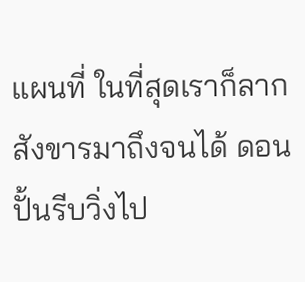แผนที่ ในที่สุดเราก็ลากสังขารมาถึงจนได้ ดอนปั้นรีบวิ่งไป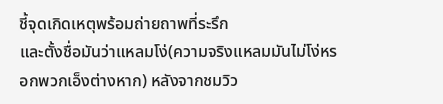ชี้จุดเกิดเหตุพร้อมถ่ายถาพที่ระรึก
และตั้งชื่อมันว่าแหลมโง่(ความจริงแหลมมันไม่โง่หรอกพวกเอ็งต่างหาก) หลังจากชมวิว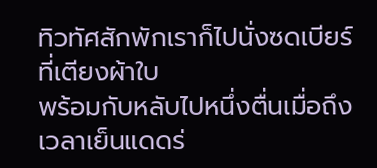ทิวทัศสักพักเราก็ไปนั่งซดเบียร์ที่เตียงผ้าใบ
พร้อมกับหลับไปหนึ่งตื่นเมื่อถึงเวลาเย็นแดดร่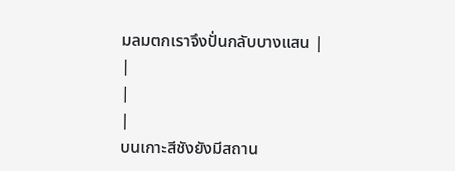มลมตกเราจึงปั่นกลับบางแสน |
|
|
|
บนเกาะสีชังยังมีสถาน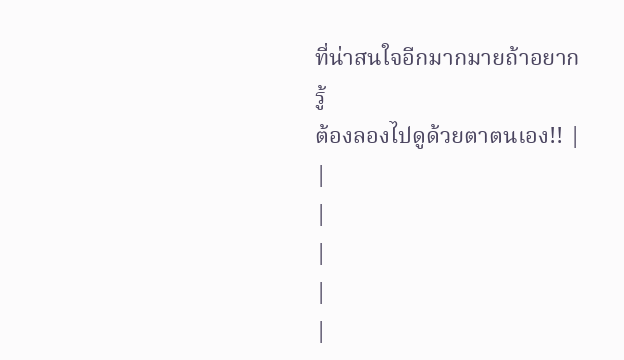ที่น่าสนใจอีกมากมายถ้าอยากรู้
ต้องลองไปดูด้วยตาตนเอง!! |
|
|
|
|
|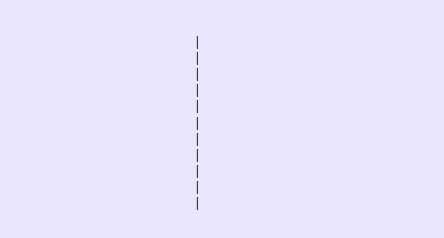|
|
|
|
|
|
|
|
|
|
|